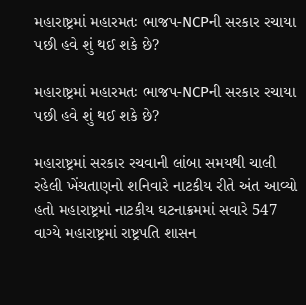મહારાષ્ટ્રમાં મહારમતઃ ભાજપ-NCPની સરકાર રચાયા પછી હવે શું થઈ શકે છે?

મહારાષ્ટ્રમાં મહારમતઃ ભાજપ-NCPની સરકાર રચાયા પછી હવે શું થઈ શકે છે?

મહારાષ્ટ્રમાં સરકાર રચવાની લાંબા સમયથી ચાલી રહેલી ખેંચતાણનો શનિવારે નાટકીય રીતે અંત આવ્યો હતો મહારાષ્ટ્રમાં નાટકીય ઘટનાક્રમમાં સવારે 547 વાગ્યે મહારાષ્ટ્રમાં રાષ્ટ્રપતિ શાસન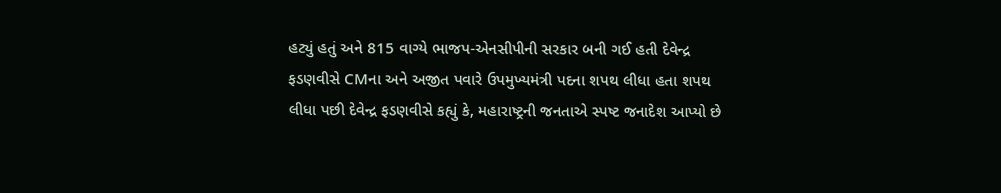હટ્યું હતું અને 815 વાગ્યે ભાજપ-એનસીપીની સરકાર બની ગઈ હતી દેવેન્દ્ર ફડણવીસે CMના અને અજીત પવારે ઉપમુખ્યમંત્રી પદના શપથ લીધા હતા શપથ લીધા પછી દેવેન્દ્ર ફડણવીસે કહ્યું કે, મહારાષ્ટ્રની જનતાએ સ્પષ્ટ જનાદેશ આપ્યો છે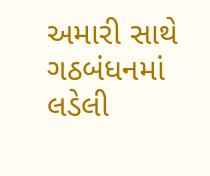અમારી સાથે ગઠબંધનમાં લડેલી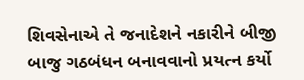શિવસેનાએ તે જનાદેશને નકારીને બીજી બાજુ ગઠબંધન બનાવવાનો પ્રયત્ન કર્યો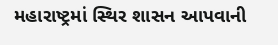મહારાષ્ટ્રમાં સ્થિર શાસન આપવાની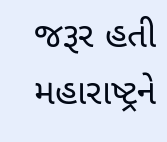જરૂર હતી મહારાષ્ટ્રને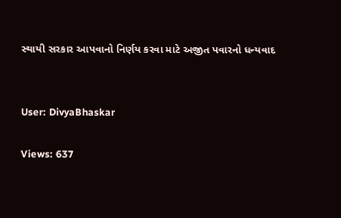સ્થાયી સરકાર આપવાનો નિર્ણય કરવા માટે અજીત પવારનો ધન્યવાદ


User: DivyaBhaskar

Views: 637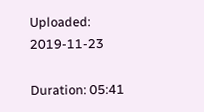Uploaded: 2019-11-23

Duration: 05:41